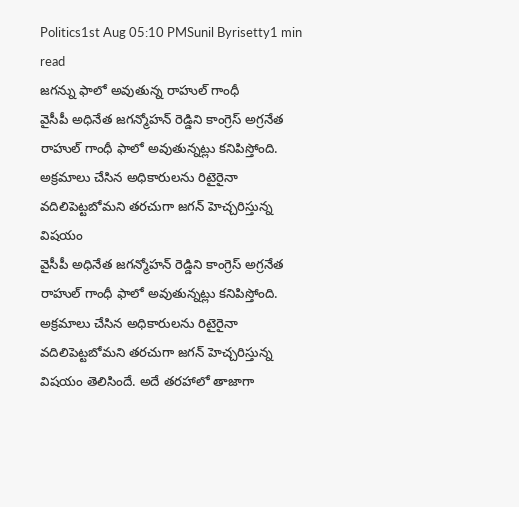Politics1st Aug 05:10 PMSunil Byrisetty1 min read
జగన్ను ఫాలో అవుతున్న రాహుల్ గాంధీ
వైసీపీ అధినేత జగన్మోహన్ రెడ్డిని కాంగ్రెస్ అగ్రనేత రాహుల్ గాంధీ ఫాలో అవుతున్నట్లు కనిపిస్తోంది. అక్రమాలు చేసిన అధికారులను రిటైరైనా వదిలిపెట్టబోమని తరచుగా జగన్ హెచ్చరిస్తున్న విషయం
వైసీపీ అధినేత జగన్మోహన్ రెడ్డిని కాంగ్రెస్ అగ్రనేత రాహుల్ గాంధీ ఫాలో అవుతున్నట్లు కనిపిస్తోంది. అక్రమాలు చేసిన అధికారులను రిటైరైనా వదిలిపెట్టబోమని తరచుగా జగన్ హెచ్చరిస్తున్న విషయం తెలిసిందే. అదే తరహాలో తాజాగా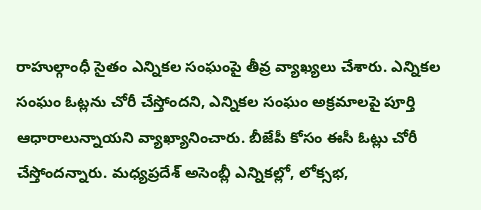రాహుల్గాంధీ సైతం ఎన్నికల సంఘంపై తీవ్ర వ్యాఖ్యలు చేశారు. ఎన్నికల సంఘం ఓట్లను చోరీ చేస్తోందని, ఎన్నికల సంఘం అక్రమాలపై పూర్తి ఆధారాలున్నాయని వ్యాఖ్యానించారు. బీజేపీ కోసం ఈసీ ఓట్లు చోరీ చేస్తోందన్నారు. మధ్యప్రదేశ్ అసెంబ్లీ ఎన్నికల్లో, లోక్సభ,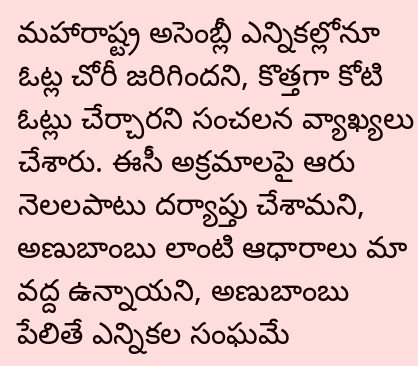మహారాష్ట్ర అసెంబ్లీ ఎన్నికల్లోనూ ఓట్ల చోరీ జరిగిందని, కొత్తగా కోటి ఓట్లు చేర్చారని సంచలన వ్యాఖ్యలు చేశారు. ఈసీ అక్రమాలపై ఆరు నెలలపాటు దర్యాప్తు చేశామని, అణుబాంబు లాంటి ఆధారాలు మా వద్ద ఉన్నాయని, అణుబాంబు పేలితే ఎన్నికల సంఘమే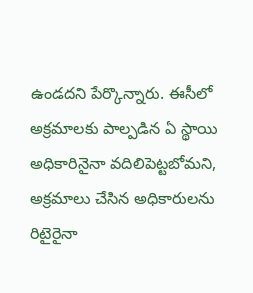ఉండదని పేర్కొన్నారు. ఈసీలో అక్రమాలకు పాల్పడిన ఏ స్థాయి అధికారినైనా వదిలిపెట్టబోమని, అక్రమాలు చేసిన అధికారులను రిటైరైనా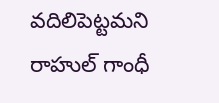వదిలిపెట్టమని రాహుల్ గాంధీ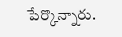పేర్కొన్నారు.